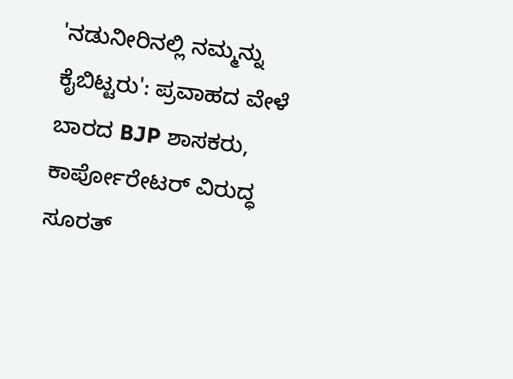'ನಡುನೀರಿನಲ್ಲಿ ನಮ್ಮನ್ನು ಕೈಬಿಟ್ಟರು': ಪ್ರವಾಹದ ವೇಳೆ ಬಾರದ BJP ಶಾಸಕರು, ಕಾರ್ಪೋರೇಟರ್ ವಿರುದ್ಧ ಸೂರತ್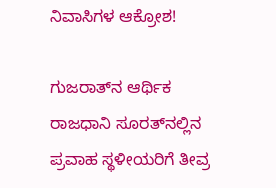ನಿವಾಸಿಗಳ ಆಕ್ರೋಶ!

ಗುಜರಾತ್‌ನ ಆರ್ಥಿಕ ರಾಜಧಾನಿ ಸೂರತ್‌ನಲ್ಲಿನ ಪ್ರವಾಹ ಸ್ಥಳೀಯರಿಗೆ ತೀವ್ರ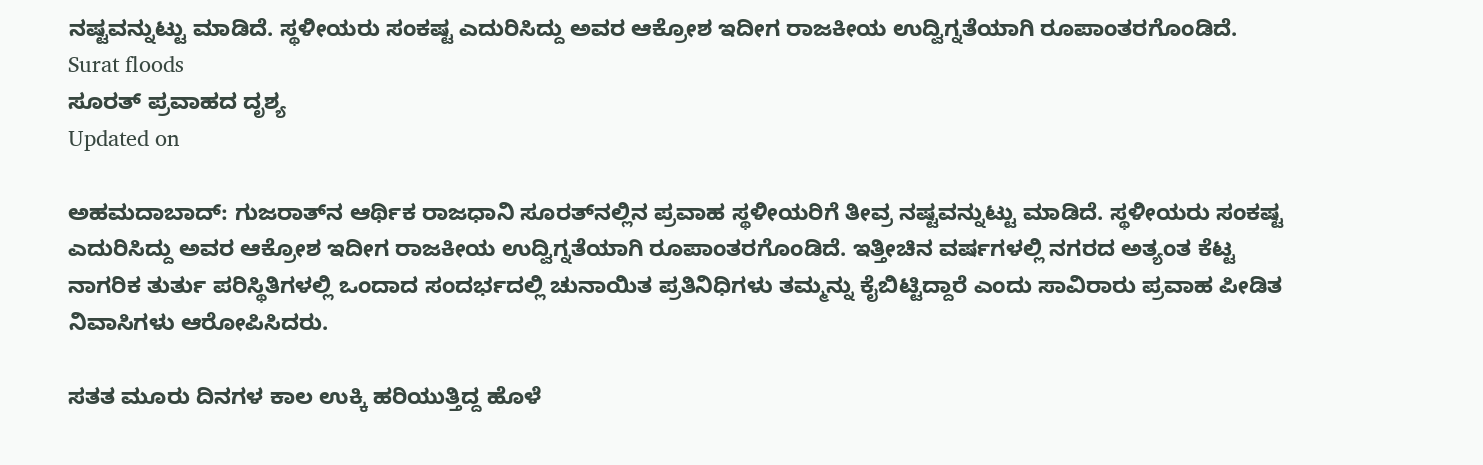ನಷ್ಟವನ್ನುಟ್ಟು ಮಾಡಿದೆ. ಸ್ಥಳೀಯರು ಸಂಕಷ್ಟ ಎದುರಿಸಿದ್ದು ಅವರ ಆಕ್ರೋಶ ಇದೀಗ ರಾಜಕೀಯ ಉದ್ವಿಗ್ನತೆಯಾಗಿ ರೂಪಾಂತರಗೊಂಡಿದೆ.
Surat floods
ಸೂರತ್ ಪ್ರವಾಹದ ದೃಶ್ಯ
Updated on

ಅಹಮದಾಬಾದ್: ಗುಜರಾತ್‌ನ ಆರ್ಥಿಕ ರಾಜಧಾನಿ ಸೂರತ್‌ನಲ್ಲಿನ ಪ್ರವಾಹ ಸ್ಥಳೀಯರಿಗೆ ತೀವ್ರ ನಷ್ಟವನ್ನುಟ್ಟು ಮಾಡಿದೆ. ಸ್ಥಳೀಯರು ಸಂಕಷ್ಟ ಎದುರಿಸಿದ್ದು ಅವರ ಆಕ್ರೋಶ ಇದೀಗ ರಾಜಕೀಯ ಉದ್ವಿಗ್ನತೆಯಾಗಿ ರೂಪಾಂತರಗೊಂಡಿದೆ. ಇತ್ತೀಚಿನ ವರ್ಷಗಳಲ್ಲಿ ನಗರದ ಅತ್ಯಂತ ಕೆಟ್ಟ ನಾಗರಿಕ ತುರ್ತು ಪರಿಸ್ಥಿತಿಗಳಲ್ಲಿ ಒಂದಾದ ಸಂದರ್ಭದಲ್ಲಿ ಚುನಾಯಿತ ಪ್ರತಿನಿಧಿಗಳು ತಮ್ಮನ್ನು ಕೈಬಿಟ್ಟಿದ್ದಾರೆ ಎಂದು ಸಾವಿರಾರು ಪ್ರವಾಹ ಪೀಡಿತ ನಿವಾಸಿಗಳು ಆರೋಪಿಸಿದರು.

ಸತತ ಮೂರು ದಿನಗಳ ಕಾಲ ಉಕ್ಕಿ ಹರಿಯುತ್ತಿದ್ದ ಹೊಳೆ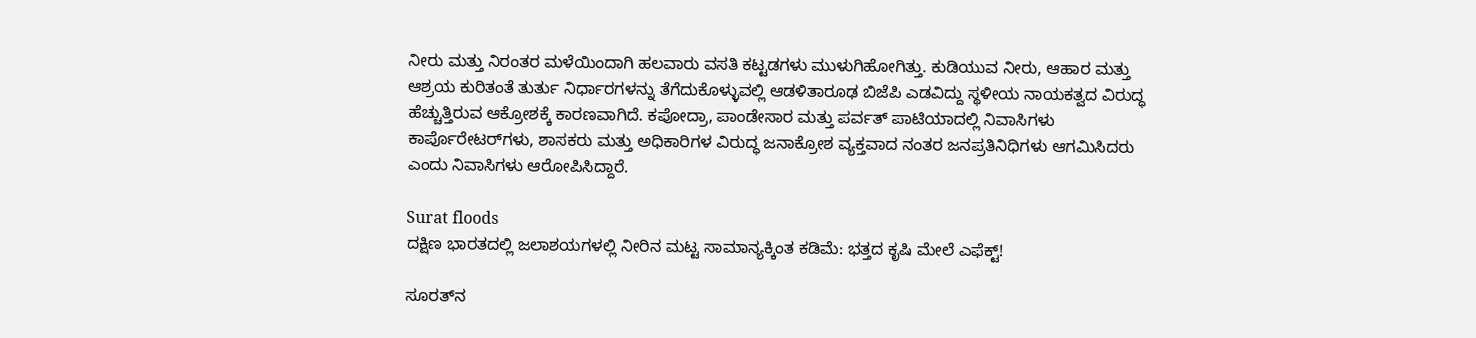ನೀರು ಮತ್ತು ನಿರಂತರ ಮಳೆಯಿಂದಾಗಿ ಹಲವಾರು ವಸತಿ ಕಟ್ಟಡಗಳು ಮುಳುಗಿಹೋಗಿತ್ತು. ಕುಡಿಯುವ ನೀರು, ಆಹಾರ ಮತ್ತು ಆಶ್ರಯ ಕುರಿತಂತೆ ತುರ್ತು ನಿರ್ಧಾರಗಳನ್ನು ತೆಗೆದುಕೊಳ್ಳುವಲ್ಲಿ ಆಡಳಿತಾರೂಢ ಬಿಜೆಪಿ ಎಡವಿದ್ದು ಸ್ಥಳೀಯ ನಾಯಕತ್ವದ ವಿರುದ್ಧ ಹೆಚ್ಚುತ್ತಿರುವ ಆಕ್ರೋಶಕ್ಕೆ ಕಾರಣವಾಗಿದೆ. ಕಪೋದ್ರಾ, ಪಾಂಡೇಸಾರ ಮತ್ತು ಪರ್ವತ್ ಪಾಟಿಯಾದಲ್ಲಿ ನಿವಾಸಿಗಳು ಕಾರ್ಪೊರೇಟರ್‌ಗಳು, ಶಾಸಕರು ಮತ್ತು ಅಧಿಕಾರಿಗಳ ವಿರುದ್ಧ ಜನಾಕ್ರೋಶ ವ್ಯಕ್ತವಾದ ನಂತರ ಜನಪ್ರತಿನಿಧಿಗಳು ಆಗಮಿಸಿದರು ಎಂದು ನಿವಾಸಿಗಳು ಆರೋಪಿಸಿದ್ದಾರೆ.

Surat floods
ದಕ್ಷಿಣ ಭಾರತದಲ್ಲಿ ಜಲಾಶಯಗಳಲ್ಲಿ ನೀರಿನ ಮಟ್ಟ ಸಾಮಾನ್ಯಕ್ಕಿಂತ ಕಡಿಮೆ: ಭತ್ತದ ಕೃಷಿ ಮೇಲೆ ಎಫೆಕ್ಟ್!

ಸೂರತ್‌ನ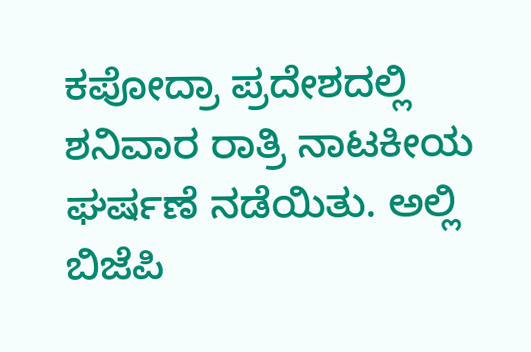ಕಪೋದ್ರಾ ಪ್ರದೇಶದಲ್ಲಿ ಶನಿವಾರ ರಾತ್ರಿ ನಾಟಕೀಯ ಘರ್ಷಣೆ ನಡೆಯಿತು. ಅಲ್ಲಿ ಬಿಜೆಪಿ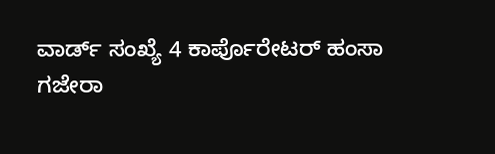ವಾರ್ಡ್ ಸಂಖ್ಯೆ 4 ಕಾರ್ಪೊರೇಟರ್ ಹಂಸಾ ಗಜೇರಾ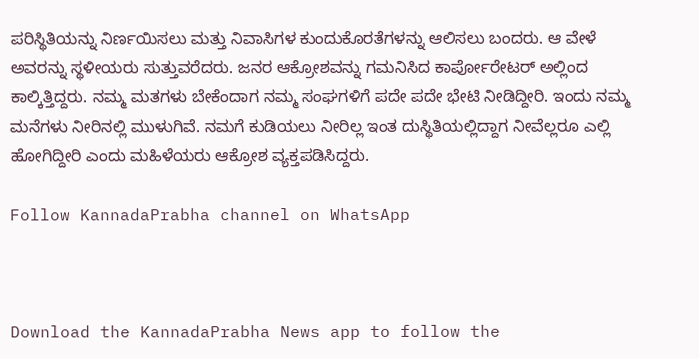ಪರಿಸ್ಥಿತಿಯನ್ನು ನಿರ್ಣಯಿಸಲು ಮತ್ತು ನಿವಾಸಿಗಳ ಕುಂದುಕೊರತೆಗಳನ್ನು ಆಲಿಸಲು ಬಂದರು. ಆ ವೇಳೆ ಅವರನ್ನು ಸ್ಥಳೀಯರು ಸುತ್ತುವರೆದರು. ಜನರ ಆಕ್ರೋಶವನ್ನು ಗಮನಿಸಿದ ಕಾರ್ಪೋರೇಟರ್ ಅಲ್ಲಿಂದ ಕಾಲ್ಕಿತ್ತಿದ್ದರು. ನಮ್ಮ ಮತಗಳು ಬೇಕೆಂದಾಗ ನಮ್ಮ ಸಂಘಗಳಿಗೆ ಪದೇ ಪದೇ ಭೇಟಿ ನೀಡಿದ್ದೀರಿ. ಇಂದು ನಮ್ಮ ಮನೆಗಳು ನೀರಿನಲ್ಲಿ ಮುಳುಗಿವೆ. ನಮಗೆ ಕುಡಿಯಲು ನೀರಿಲ್ಲ ಇಂತ ದುಸ್ಥಿತಿಯಲ್ಲಿದ್ದಾಗ ನೀವೆಲ್ಲರೂ ಎಲ್ಲಿ ಹೋಗಿದ್ದೀರಿ ಎಂದು ಮಹಿಳೆಯರು ಆಕ್ರೋಶ ವ್ಯಕ್ತಪಡಿಸಿದ್ದರು.

Follow KannadaPrabha channel on WhatsApp



Download the KannadaPrabha News app to follow the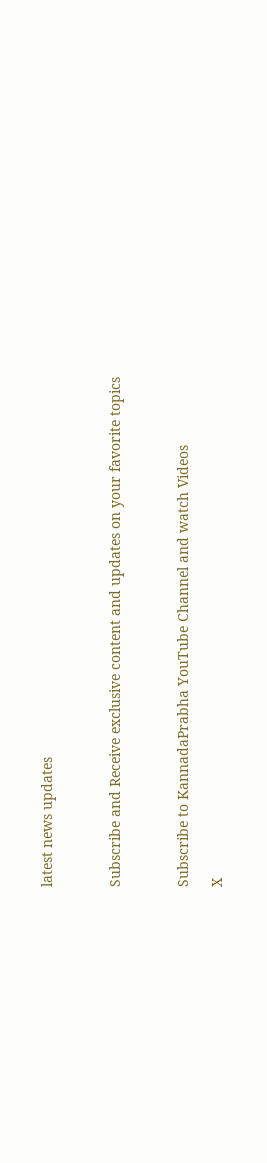latest news updates



Subscribe and Receive exclusive content and updates on your favorite topics



Subscribe to KannadaPrabha YouTube Channel and watch Videos

X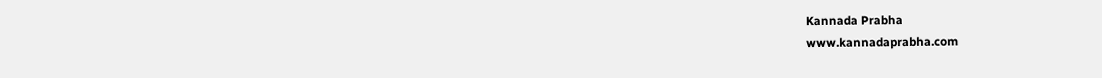Kannada Prabha
www.kannadaprabha.com